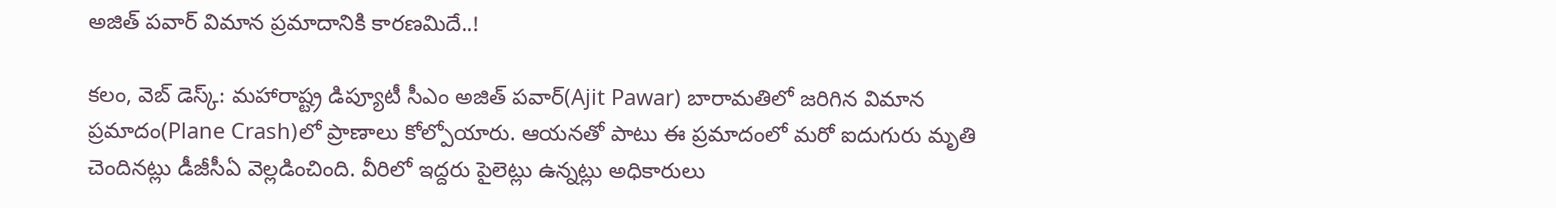అజిత్ పవార్ విమాన ప్రమాదానికి కారణమిదే..!

క‌లం, వెబ్ డెస్క్: మహారాష్ట్ర డిప్యూటీ సీఎం అజిత్ ప‌వార్(Ajit Pawar) బారామ‌తిలో జ‌రిగిన విమాన ప్ర‌మాదం(Plane Crash)లో ప్రాణాలు కోల్పోయారు. ఆయ‌న‌తో పాటు ఈ ప్ర‌మాదంలో మ‌రో ఐదుగురు మృతి చెందిన‌ట్లు డీజీసీఏ వెల్లడించింది. వీరిలో ఇద్ద‌రు పైలెట్లు ఉన్న‌ట్లు అధికారులు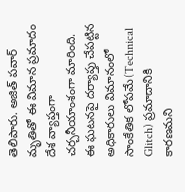తెలిపారు. అజిత్ ప‌వార్ మృతితో ఈ విమాన‌ ప్ర‌మాదం దేశ వ్యాప్త‌ంగా చ‌ర్చ‌నీయాంశంగా మారింది. ఈ ఘటనపై ద‌ర్యాప్తు చేప‌ట్టిన అధికారులు విమానంలో సాంకేతిక లోప‌మే(Technical Glitch) ప్ర‌మాదానికి కార‌ణ‌మ‌ని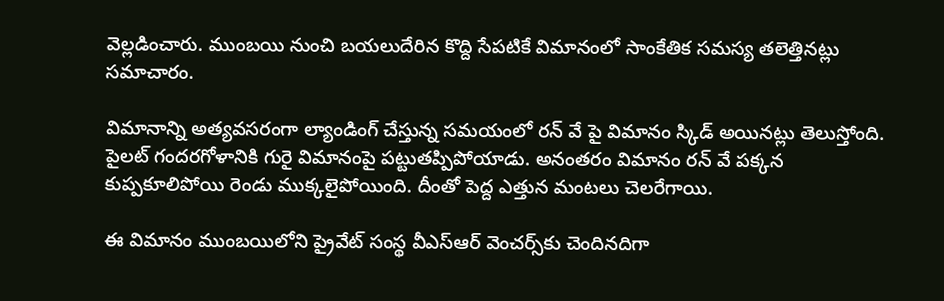వెల్ల‌డించారు. ముంబయి నుంచి బయలుదేరిన కొద్ది సేపటికే విమానంలో సాంకేతిక సమస్య తలెత్తినట్లు సమాచారం.

విమానాన్ని అత్యవసరంగా ల్యాండింగ్ చేస్తున్న స‌మ‌యంలో రన్ వే పై విమానం స్కిడ్ అయినట్లు తెలుస్తోంది. పైలట్ గందరగోళానికి గురై విమానంపై పట్టుతప్పిపోయాడు. అనంతరం విమానం రన్ వే పక్కన కుప్ప‌కూలిపోయి రెండు ముక్క‌లైపోయింది. దీంతో పెద్ద ఎత్తున మంట‌లు చెల‌రేగాయి.

ఈ విమానం ముంబ‌యిలోని ప్రైవేట్ సంస్థ‌ వీఎస్ఆర్ వెంచ‌ర్స్‌కు చెందినదిగా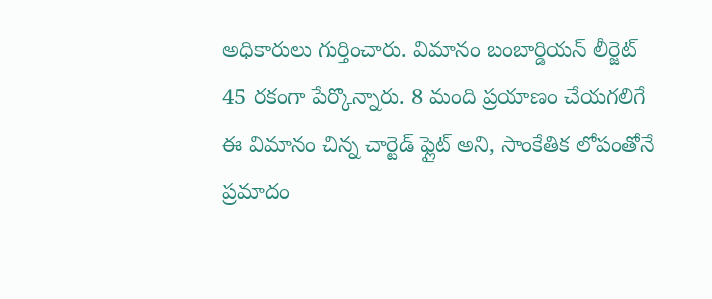అధికారులు గుర్తించారు. విమానం బంబార్డియ‌న్ లీర్జెట్ 45 ర‌కంగా పేర్కొన్నారు. 8 మంది ప్రయాణం చేయగలిగే ఈ విమానం చిన్న చార్టెడ్ ఫ్లైట్ అని, సాంకేతిక లోపంతోనే ప్ర‌మాదం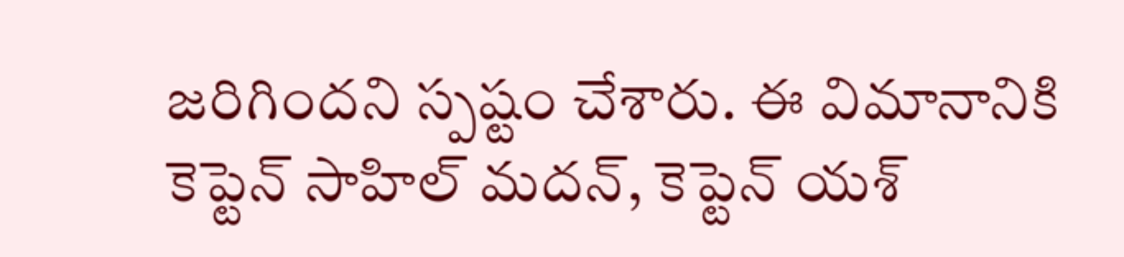జ‌రిగింద‌ని స్ప‌ష్టం చేశారు. ఈ విమానానికి కెప్టెన్ సాహిల్ మదన్, కెప్టెన్ యశ్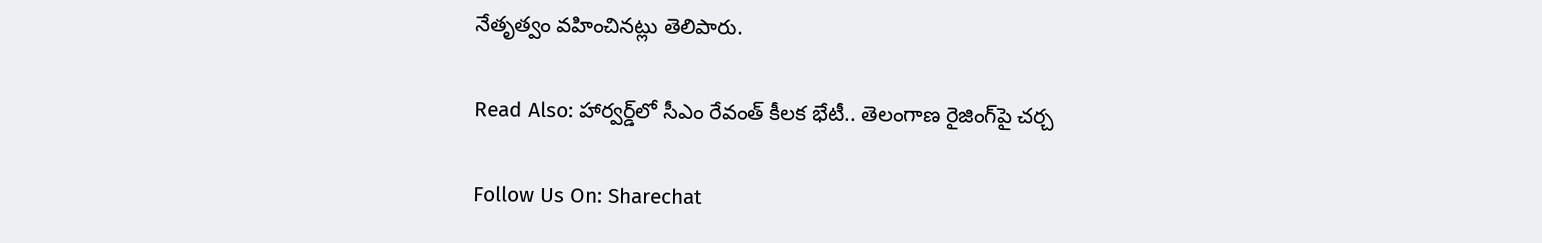నేతృత్వం వ‌హించిన‌ట్లు తెలిపారు.

Read Also: హార్వర్డ్‌లో సీఎం రేవంత్‌ కీలక భేటీ.. తెలంగాణ రైజింగ్‌పై చర్చ

Follow Us On: Sharechat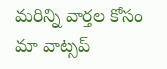మ‌రిన్ని వార్త‌ల కోసం మా వాట్స‌ప్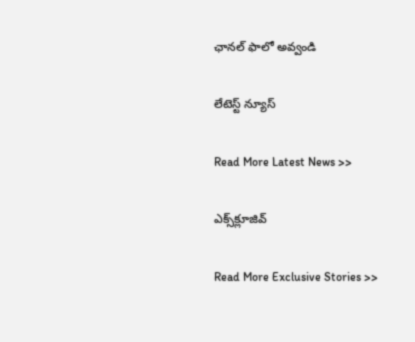ఛాన‌ల్ ఫాలో అవ్వండి

లేటెస్ట్ న్యూస్‌

Read More Latest News >>

ఎక్స్‌క్లూజివ్‌

Read More Exclusive Stories >>